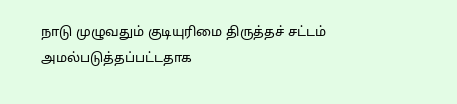நாடு முழுவதும் குடியுரிமை திருத்தச் சட்டம் அமல்படுத்தப்பட்டதாக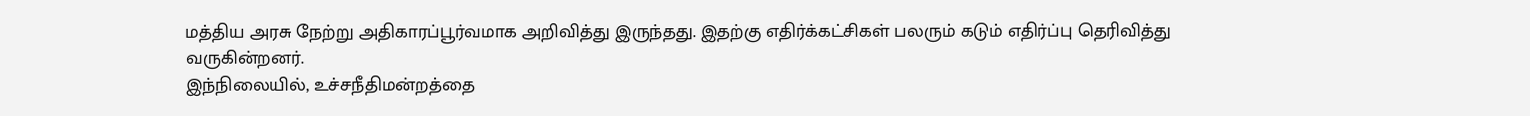மத்திய அரசு நேற்று அதிகாரப்பூர்வமாக அறிவித்து இருந்தது. இதற்கு எதிர்க்கட்சிகள் பலரும் கடும் எதிர்ப்பு தெரிவித்து வருகின்றனர்.
இந்நிலையில், உச்சநீதிமன்றத்தை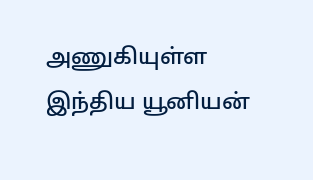அணுகியுள்ள இந்திய யூனியன்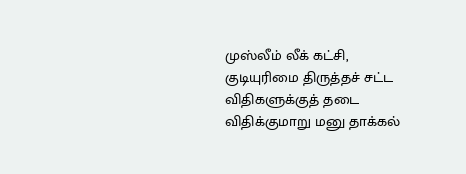முஸ்லீம் லீக் கட்சி, குடியுரிமை திருத்தச் சட்ட விதிகளுக்குத் தடை விதிக்குமாறு மனு தாக்கல்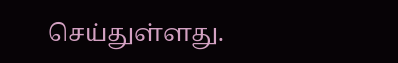செய்துள்ளது.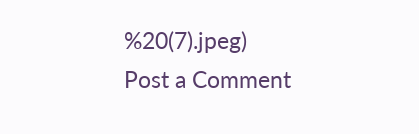%20(7).jpeg)
Post a Comment